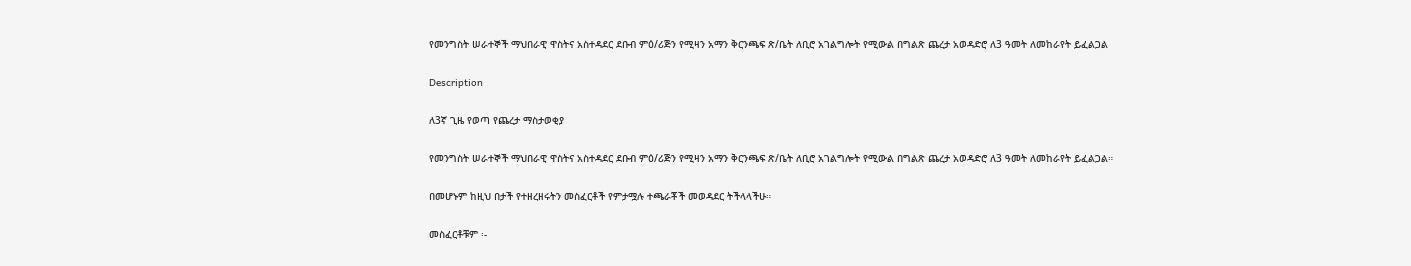የመንግስት ሠራተኞች ማህበራዊ ዋስትና አስተዳደር ደቡብ ምዕ/ሪጅን የሚዛን አማን ቅርንጫፍ ጽ/ቤት ለቢሮ አገልግሎት የሚውል በግልጽ ጨረታ አወዳድሮ ለ3 ዓመት ለመከራየት ይፈልጋል

Description

ለ3ኛ ጊዜ የወጣ የጨረታ ማስታወቂያ

የመንግስት ሠራተኞች ማህበራዊ ዋስትና አስተዳደር ደቡብ ምዕ/ሪጅን የሚዛን አማን ቅርንጫፍ ጽ/ቤት ለቢሮ አገልግሎት የሚውል በግልጽ ጨረታ አወዳድሮ ለ3 ዓመት ለመከራየት ይፈልጋል።

በመሆኑም ከዚህ በታች የተዘረዘሩትን መስፈርቶች የምታሟሉ ተጫራቾች መወዳደር ትችላላችሁ።

መስፈርቶቹም ፡-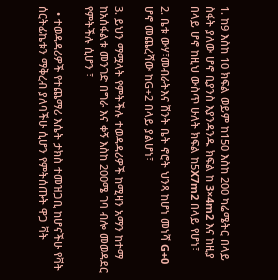1. ከ9 እስከ 10 ክፍል ወይም ከ150 እስከ 200 ካሬሜትር በላይ ስፋት ያለው ሆኖ ቢያንስ እያንዳንዱ ክፍል ከ 3×4m2 እና ከዚያ በላይ ሆኖ ከዚህ ውስጥ ሁለት ክፍል ከ5X7m2 በላይ የሆነ፣

2. ቤቱ ውሃ፣መብራትእና ሽንት ቤት ኖሮት ህንጻ ከሆነ መነሻ G+0 ሆኖ መጨረሻው ከG+2 በላይ ያልሆነ፣

3. ይህን ማሟላት የምትችሉ ተወዳዳሪዎች ከሚዛን አማን ከተማ ከአሰፋልቱ መንገድ በግራ እና ቀኝ እስከ 200ሜ ገባ ብሎ መወዳደር የምትችሉ ሲሆን ፣

  • ተወዳዳሪዎች የተጨማሪ እሴት ታክስ ተመዝጋቢ ከሆናችሁ የቫት ሰርትፊኬቱን ማቅረብ ያለባችሁ ሲሆን የምትሰጡት ዋጋ ቫት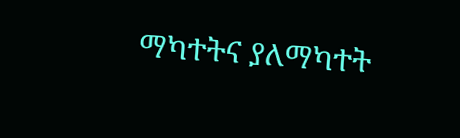ማካተትና ያለማካተት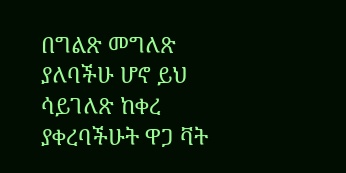በግልጽ መግለጽ ያለባችሁ ሆኖ ይህ ሳይገለጽ ከቀረ ያቀረባችሁት ዋጋ ቫት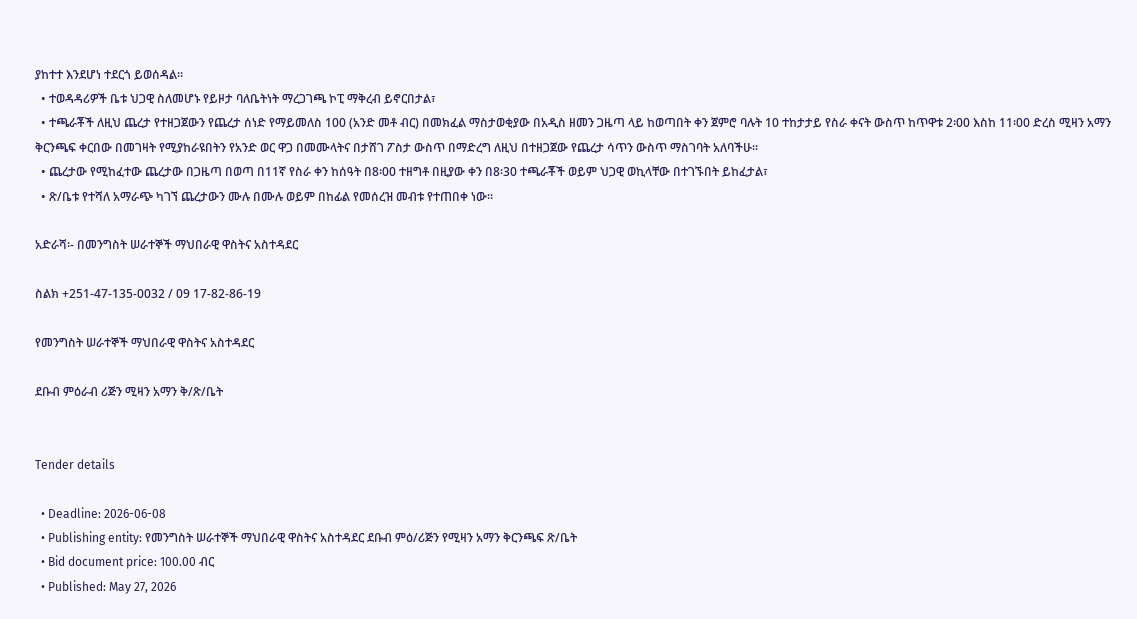ያከተተ እንደሆነ ተደርጎ ይወሰዳል።
  • ተወዳዳሪዎች ቤቱ ህጋዊ ስለመሆኑ የይዞታ ባለቤትነት ማረጋገጫ ኮፒ ማቅረብ ይኖርበታል፣
  • ተጫራቾች ለዚህ ጨረታ የተዘጋጀውን የጨረታ ሰነድ የማይመለስ 100 (አንድ መቶ ብር) በመክፈል ማስታወቂያው በአዲስ ዘመን ጋዜጣ ላይ ከወጣበት ቀን ጀምሮ ባሉት 10 ተከታታይ የስራ ቀናት ውስጥ ከጥዋቱ 2፡00 እስከ 11፡00 ድረስ ሚዛን አማን ቅርንጫፍ ቀርበው በመገዛት የሚያከራዩበትን የአንድ ወር ዋጋ በመሙላትና በታሸገ ፖስታ ውስጥ በማድረግ ለዚህ በተዘጋጀው የጨረታ ሳጥን ውስጥ ማስገባት አለባችሁ።
  • ጨረታው የሚከፈተው ጨረታው በጋዜጣ በወጣ በ11ኛ የስራ ቀን ከሰዓት በ8፡00 ተዘግቶ በዚያው ቀን በ8፡30 ተጫራቾች ወይም ህጋዊ ወኪላቸው በተገኙበት ይከፈታል፣
  • ጽ/ቤቱ የተሻለ አማራጭ ካገኘ ጨረታውን ሙሉ በሙሉ ወይም በከፊል የመሰረዝ መብቱ የተጠበቀ ነው።

አድራሻ፡- በመንግስት ሠራተኞች ማህበራዊ ዋስትና አስተዳደር

ስልክ +251-47-135-0032 / 09 17-82-86-19

የመንግስት ሠራተኞች ማህበራዊ ዋስትና አስተዳደር

ደቡብ ምዕራብ ሪጅን ሚዛን አማን ቅ/ጽ/ቤት


Tender details

  • Deadline: 2026-06-08
  • Publishing entity: የመንግስት ሠራተኞች ማህበራዊ ዋስትና አስተዳደር ደቡብ ምዕ/ሪጅን የሚዛን አማን ቅርንጫፍ ጽ/ቤት
  • Bid document price: 100.00 ብር
  • Published: May 27, 2026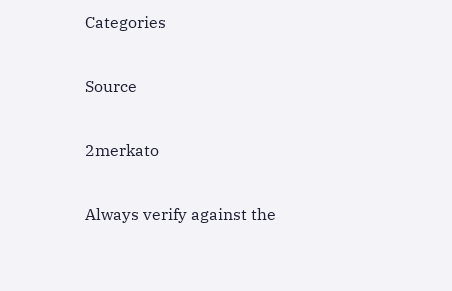Categories

Source

2merkato

Always verify against the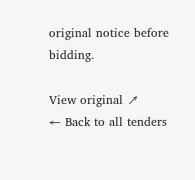original notice before bidding.

View original ↗
← Back to all tenders